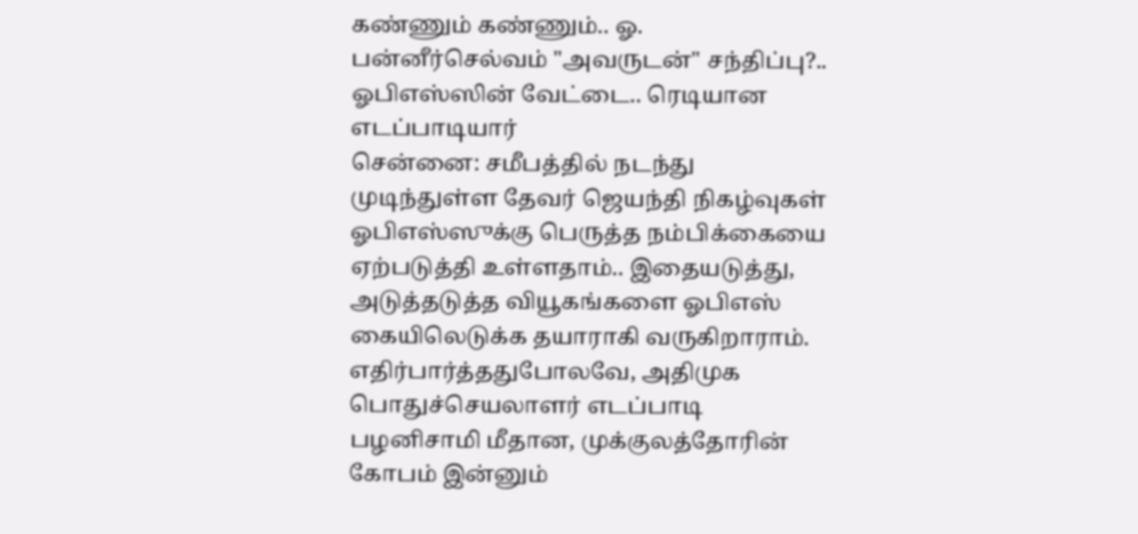கண்ணும் கண்ணும்.. ஓ. பன்னீர்செல்வம் "அவருடன்" சந்திப்பு?.. ஓபிஎஸ்ஸின் வேட்டை.. ரெடியான எடப்பாடியார்
சென்னை: சமீபத்தில் நடந்து முடிந்துள்ள தேவர் ஜெயந்தி நிகழ்வுகள் ஓபிஎஸ்ஸுக்கு பெருத்த நம்பிக்கையை ஏற்படுத்தி உள்ளதாம்.. இதையடுத்து, அடுத்தடுத்த வியூகங்களை ஓபிஎஸ் கையிலெடுக்க தயாராகி வருகிறாராம்.
எதிர்பார்த்ததுபோலவே, அதிமுக பொதுச்செயலாளர் எடப்பாடி பழனிசாமி மீதான, முக்குலத்தோரின் கோபம் இன்னும்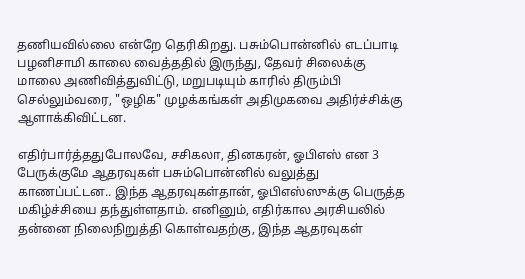தணியவில்லை என்றே தெரிகிறது. பசும்பொன்னில் எடப்பாடி பழனிசாமி காலை வைத்ததில் இருந்து, தேவர் சிலைக்கு மாலை அணிவித்துவிட்டு, மறுபடியும் காரில் திரும்பி செல்லும்வரை, "ஒழிக" முழக்கங்கள் அதிமுகவை அதிர்ச்சிக்கு ஆளாக்கிவிட்டன.

எதிர்பார்த்ததுபோலவே, சசிகலா, தினகரன், ஓபிஎஸ் என 3 பேருக்குமே ஆதரவுகள் பசும்பொன்னில் வலுத்து காணப்பட்டன.. இந்த ஆதரவுகள்தான், ஓபிஎஸ்ஸுக்கு பெருத்த மகிழ்ச்சியை தந்துள்ளதாம். எனினும், எதிர்கால அரசியலில் தன்னை நிலைநிறுத்தி கொள்வதற்கு, இந்த ஆதரவுகள்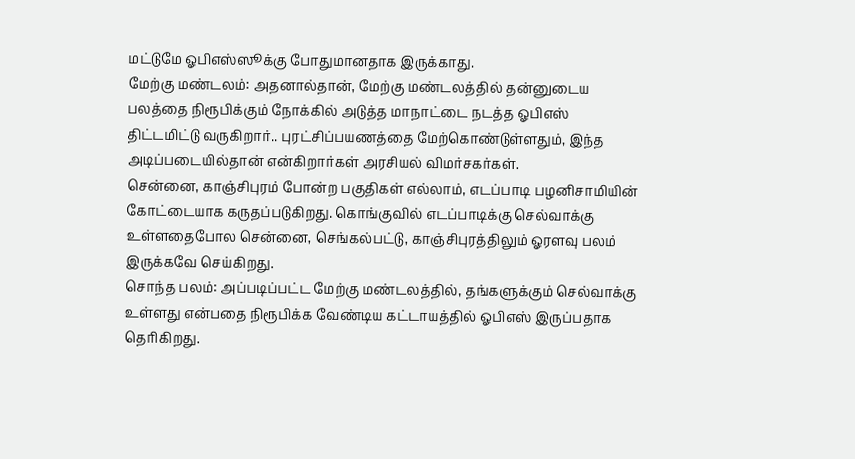மட்டுமே ஓபிஎஸ்ஸூக்கு போதுமானதாக இருக்காது.
மேற்கு மண்டலம்: அதனால்தான், மேற்கு மண்டலத்தில் தன்னுடைய பலத்தை நிரூபிக்கும் நோக்கில் அடுத்த மாநாட்டை நடத்த ஓபிஎஸ் திட்டமிட்டு வருகிறார்.. புரட்சிப்பயணத்தை மேற்கொண்டுள்ளதும், இந்த அடிப்படையில்தான் என்கிறார்கள் அரசியல் விமர்சகர்கள்.
சென்னை, காஞ்சிபுரம் போன்ற பகுதிகள் எல்லாம், எடப்பாடி பழனிசாமியின் கோட்டையாக கருதப்படுகிறது. கொங்குவில் எடப்பாடிக்கு செல்வாக்கு உள்ளதைபோல சென்னை, செங்கல்பட்டு, காஞ்சிபுரத்திலும் ஓரளவு பலம் இருக்கவே செய்கிறது.
சொந்த பலம்: அப்படிப்பட்ட மேற்கு மண்டலத்தில், தங்களுக்கும் செல்வாக்கு உள்ளது என்பதை நிரூபிக்க வேண்டிய கட்டாயத்தில் ஓபிஎஸ் இருப்பதாக தெரிகிறது.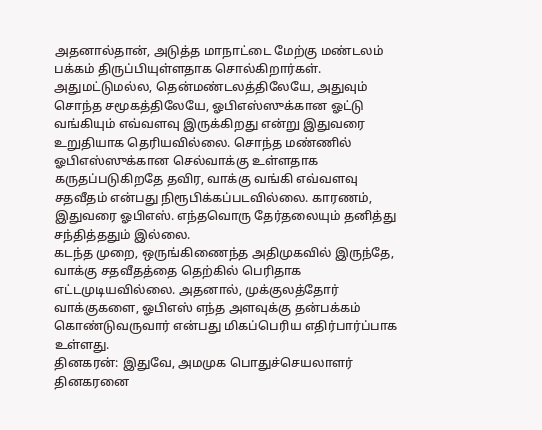அதனால்தான், அடுத்த மாநாட்டை மேற்கு மண்டலம் பக்கம் திருப்பியுள்ளதாக சொல்கிறார்கள்.
அதுமட்டுமல்ல, தென்மண்டலத்திலேயே, அதுவும் சொந்த சமூகத்திலேயே, ஓபிஎஸ்ஸுக்கான ஓட்டு வங்கியும் எவ்வளவு இருக்கிறது என்று இதுவரை உறுதியாக தெரியவில்லை. சொந்த மண்ணில் ஓபிஎஸ்ஸுக்கான செல்வாக்கு உள்ளதாக கருதப்படுகிறதே தவிர, வாக்கு வங்கி எவ்வளவு சதவீதம் என்பது நிரூபிக்கப்படவில்லை. காரணம், இதுவரை ஓபிஎஸ். எந்தவொரு தேர்தலையும் தனித்து சந்தித்ததும் இல்லை.
கடந்த முறை, ஒருங்கிணைந்த அதிமுகவில் இருந்தே, வாக்கு சதவீதத்தை தெற்கில் பெரிதாக எட்டமுடியவில்லை. அதனால், முக்குலத்தோர் வாக்குகளை, ஓபிஎஸ் எந்த அளவுக்கு தன்பக்கம் கொண்டுவருவார் என்பது மிகப்பெரிய எதிர்பார்ப்பாக உள்ளது.
தினகரன்: இதுவே, அமமுக பொதுச்செயலாளர் தினகரனை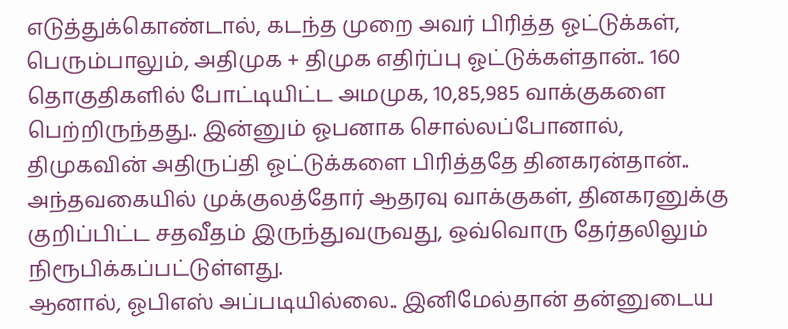எடுத்துக்கொண்டால், கடந்த முறை அவர் பிரித்த ஓட்டுக்கள், பெரும்பாலும், அதிமுக + திமுக எதிர்ப்பு ஓட்டுக்கள்தான்.. 160 தொகுதிகளில் போட்டியிட்ட அமமுக, 10,85,985 வாக்குகளை பெற்றிருந்தது.. இன்னும் ஓபனாக சொல்லப்போனால், திமுகவின் அதிருப்தி ஓட்டுக்களை பிரித்ததே தினகரன்தான்.. அந்தவகையில் முக்குலத்தோர் ஆதரவு வாக்குகள், தினகரனுக்கு குறிப்பிட்ட சதவீதம் இருந்துவருவது, ஒவ்வொரு தேர்தலிலும் நிரூபிக்கப்பட்டுள்ளது.
ஆனால், ஓபிஎஸ் அப்படியில்லை.. இனிமேல்தான் தன்னுடைய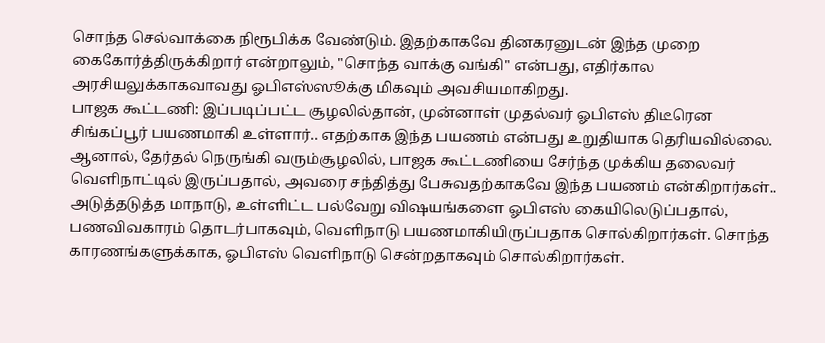சொந்த செல்வாக்கை நிரூபிக்க வேண்டும். இதற்காகவே தினகரனுடன் இந்த முறை கைகோர்த்திருக்கிறார் என்றாலும், "சொந்த வாக்கு வங்கி" என்பது, எதிர்கால அரசியலுக்காகவாவது ஓபிஎஸ்ஸூக்கு மிகவும் அவசியமாகிறது.
பாஜக கூட்டணி: இப்படிப்பட்ட சூழலில்தான், முன்னாள் முதல்வர் ஓபிஎஸ் திடீரென சிங்கப்பூர் பயணமாகி உள்ளார்.. எதற்காக இந்த பயணம் என்பது உறுதியாக தெரியவில்லை. ஆனால், தேர்தல் நெருங்கி வரும்சூழலில், பாஜக கூட்டணியை சேர்ந்த முக்கிய தலைவர் வெளிநாட்டில் இருப்பதால், அவரை சந்தித்து பேசுவதற்காகவே இந்த பயணம் என்கிறார்கள்..
அடுத்தடுத்த மாநாடு, உள்ளிட்ட பல்வேறு விஷயங்களை ஓபிஎஸ் கையிலெடுப்பதால், பணவிவகாரம் தொடர்பாகவும், வெளிநாடு பயணமாகியிருப்பதாக சொல்கிறார்கள். சொந்த காரணங்களுக்காக, ஓபிஎஸ் வெளிநாடு சென்றதாகவும் சொல்கிறார்கள்.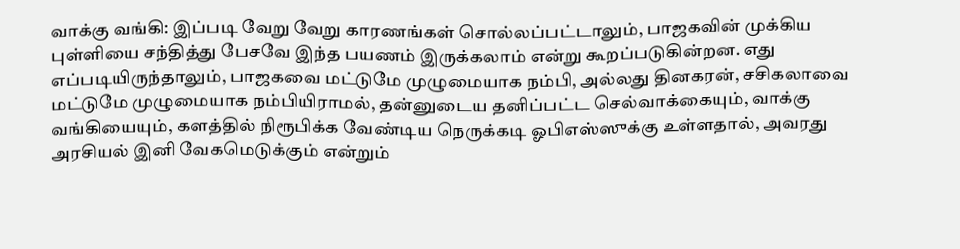வாக்கு வங்கி: இப்படி வேறு வேறு காரணங்கள் சொல்லப்பட்டாலும், பாஜகவின் முக்கிய புள்ளியை சந்தித்து பேசவே இந்த பயணம் இருக்கலாம் என்று கூறப்படுகின்றன. எது எப்படியிருந்தாலும், பாஜகவை மட்டுமே முழுமையாக நம்பி, அல்லது தினகரன், சசிகலாவை மட்டுமே முழுமையாக நம்பியிராமல், தன்னுடைய தனிப்பட்ட செல்வாக்கையும், வாக்கு வங்கியையும், களத்தில் நிரூபிக்க வேண்டிய நெருக்கடி ஓபிஎஸ்ஸுக்கு உள்ளதால், அவரது அரசியல் இனி வேகமெடுக்கும் என்றும்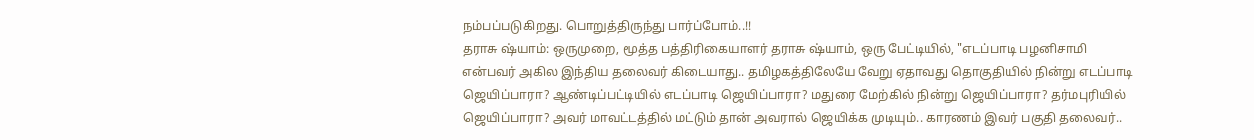நம்பப்படுகிறது. பொறுத்திருந்து பார்ப்போம்..!!
தராசு ஷ்யாம்: ஒருமுறை, மூத்த பத்திரிகையாளர் தராசு ஷ்யாம், ஒரு பேட்டியில், "எடப்பாடி பழனிசாமி என்பவர் அகில இந்திய தலைவர் கிடையாது.. தமிழகத்திலேயே வேறு ஏதாவது தொகுதியில் நின்று எடப்பாடி ஜெயிப்பாரா? ஆண்டிப்பட்டியில் எடப்பாடி ஜெயிப்பாரா? மதுரை மேற்கில் நின்று ஜெயிப்பாரா? தர்மபுரியில் ஜெயிப்பாரா? அவர் மாவட்டத்தில் மட்டும் தான் அவரால் ஜெயிக்க முடியும்.. காரணம் இவர் பகுதி தலைவர்..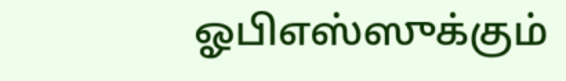ஓபிஎஸ்ஸுக்கும்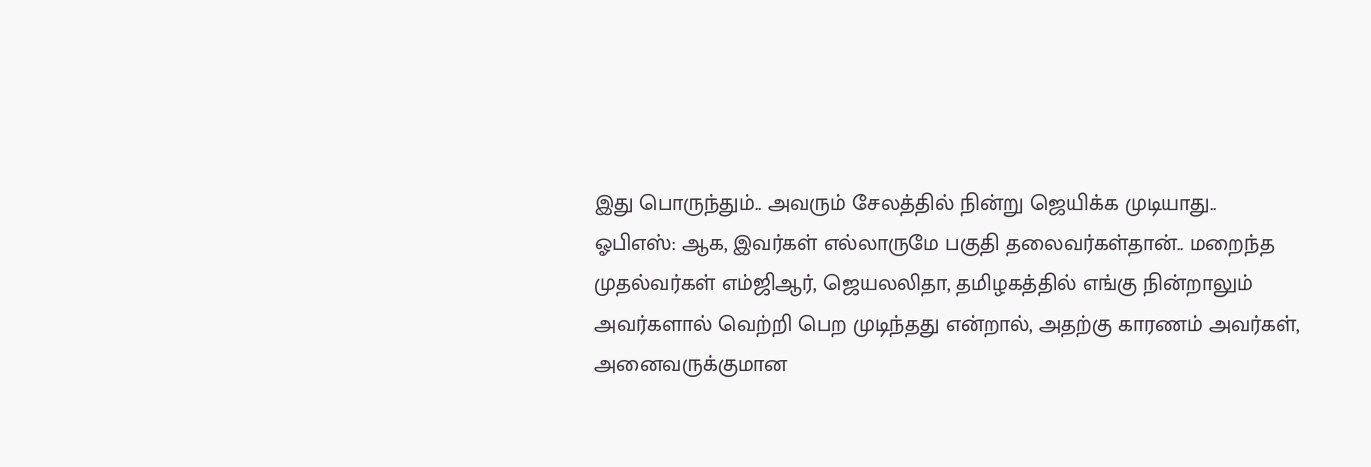இது பொருந்தும்.. அவரும் சேலத்தில் நின்று ஜெயிக்க முடியாது..
ஓபிஎஸ்: ஆக, இவர்கள் எல்லாருமே பகுதி தலைவர்கள்தான்.. மறைந்த முதல்வர்கள் எம்ஜிஆர், ஜெயலலிதா, தமிழகத்தில் எங்கு நின்றாலும் அவர்களால் வெற்றி பெற முடிந்தது என்றால், அதற்கு காரணம் அவர்கள், அனைவருக்குமான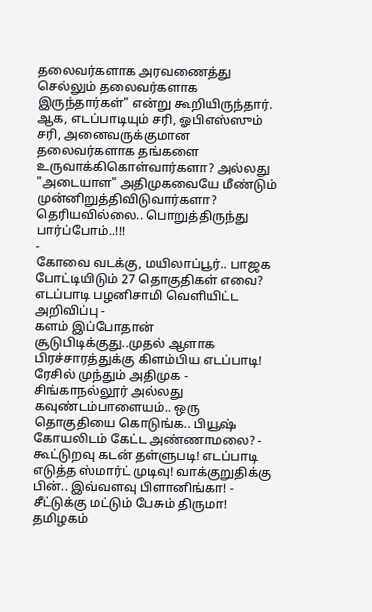தலைவர்களாக அரவணைத்து செல்லும் தலைவர்களாக இருந்தார்கள்" என்று கூறியிருந்தார்.
ஆக, எடப்பாடியும் சரி, ஓபிஎஸ்ஸும் சரி, அனைவருக்குமான தலைவர்களாக தங்களை உருவாக்கிகொள்வார்களா? அல்லது "அடையாள" அதிமுகவையே மீண்டும் முன்னிறுத்திவிடுவார்களா? தெரியவில்லை.. பொறுத்திருந்து பார்ப்போம்..!!!
-
கோவை வடக்கு, மயிலாப்பூர்.. பாஜக போட்டியிடும் 27 தொகுதிகள் எவை? எடப்பாடி பழனிசாமி வெளியிட்ட அறிவிப்பு -
களம் இப்போதான் சூடுபிடிக்குது..முதல் ஆளாக பிரச்சாரத்துக்கு கிளம்பிய எடப்பாடி! ரேசில் முந்தும் அதிமுக -
சிங்காநல்லூர் அல்லது கவுண்டம்பாளையம்.. ஒரு தொகுதியை கொடுங்க.. பியூஷ் கோயலிடம் கேட்ட அண்ணாமலை? -
கூட்டுறவு கடன் தள்ளுபடி! எடப்பாடி எடுத்த ஸ்மார்ட் முடிவு! வாக்குறுதிக்கு பின்.. இவ்வளவு பிளானிங்கா! -
சீட்டுக்கு மட்டும் பேசும் திருமா! தமிழகம்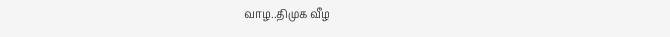வாழ..திமுக வீழ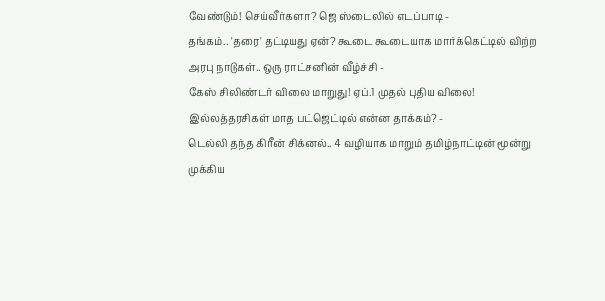வேண்டும்! செய்வீர்களா? ஜெ ஸ்டைலில் எடப்பாடி -
தங்கம்.. 'தரை' தட்டியது ஏன்? கூடை கூடையாக மார்க்கெட்டில் விற்ற அரபு நாடுகள்.. ஒரு ராட்சனின் வீழ்ச்சி -
கேஸ் சிலிண்டர் விலை மாறுது! ஏப்.1 முதல் புதிய விலை! இல்லத்தரசிகள் மாத பட்ஜெட்டில் என்ன தாக்கம்? -
டெல்லி தந்த கிரீன் சிக்னல்.. 4 வழியாக மாறும் தமிழ்நாட்டின் மூன்று முக்கிய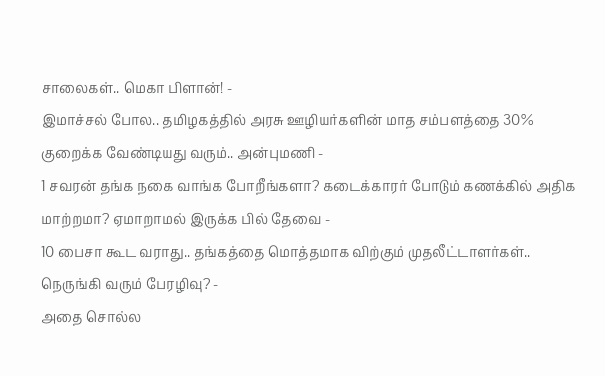சாலைகள்.. மெகா பிளான்! -
இமாச்சல் போல.. தமிழகத்தில் அரசு ஊழியர்களின் மாத சம்பளத்தை 30% குறைக்க வேண்டியது வரும்.. அன்புமணி -
1 சவரன் தங்க நகை வாங்க போறீங்களா? கடைக்காரர் போடும் கணக்கில் அதிக மாற்றமா? ஏமாறாமல் இருக்க பில் தேவை -
10 பைசா கூட வராது.. தங்கத்தை மொத்தமாக விற்கும் முதலீட்டாளர்கள்.. நெருங்கி வரும் பேரழிவு? -
அதை சொல்ல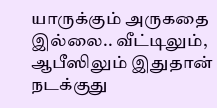யாருக்கும் அருகதை இல்லை.. வீட்டிலும், ஆபீஸிலும் இதுதான் நடக்குது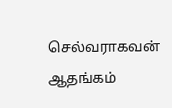செல்வராகவன் ஆதங்கம்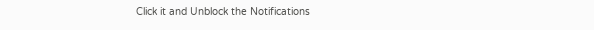Click it and Unblock the Notifications